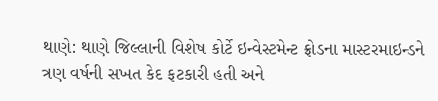થાણે: થાણે જિલ્લાની વિશેષ કોર્ટે ઇન્વેસ્ટમેન્ટ ફ્રોડના માસ્ટરમાઇન્ડને ત્રણ વર્ષની સખત કેદ ફટકારી હતી અને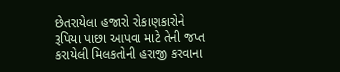છેતરાયેલા હજારો રોકાણકારોને રૂપિયા પાછા આપવા માટે તેની જપ્ત કરાયેલી મિલકતોની હરાજી કરવાના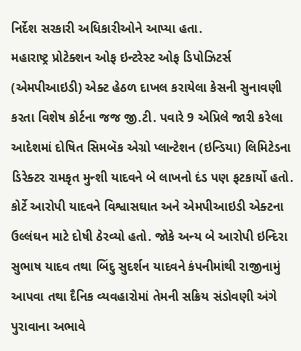નિર્દેશ સરકારી અધિકારીઓને આપ્યા હતા.
મહારાષ્ટ્ર પ્રોટેક્શન ઓફ ઇન્ટરેસ્ટ ઓફ ડિપોઝિટર્સ (એમપીઆઇડી) એક્ટ હેઠળ દાખલ કરાયેલા કેસની સુનાવણી કરતા વિશેષ કોર્ટના જજ જી.ટી. પવારે 9 એપ્રિલે જારી કરેલા આદેશમાં દોષિત સિમબૅક એગ્રો પ્લાન્ટેશન (ઇન્ડિયા) લિમિટેડના ડિરેક્ટર રામકૃત મુન્શી યાદવને બે લાખનો દંડ પણ ફટકાર્યો હતો.
કોર્ટે આરોપી યાદવને વિશ્વાસઘાત અને એમપીઆઇડી એક્ટના ઉલ્લંઘન માટે દોષી ઠેરવ્યો હતો. જોકે અન્ય બે આરોપી ઇન્દિરા સુભાષ યાદવ તથા બિંદુ સુદર્શન યાદવને કંપનીમાંથી રાજીનામું આપવા તથા દૈનિક વ્યવહારોમાં તેમની સક્રિય સંડોવણી અંગે પુરાવાના અભાવે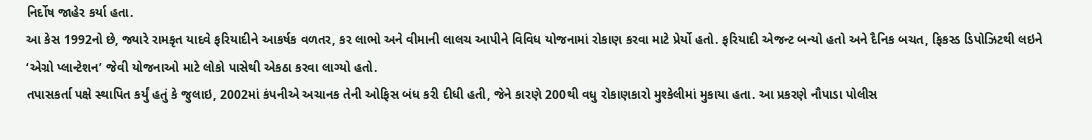નિર્દોષ જાહેર કર્યા હતા.
આ કેસ 1992નો છે, જ્યારે રામકૃત યાદવે ફરિયાદીને આકર્ષક વળતર, કર લાભો અને વીમાની લાલચ આપીને વિવિધ યોજનામાં રોકાણ કરવા માટે પ્રેર્યો હતો. ફરિયાદી એજન્ટ બન્યો હતો અને દૈનિક બચત, ફિકસ્ડ ડિપોઝિટથી લઇને ‘એગ્રો પ્લાન્ટેશન’ જેવી યોજનાઓ માટે લોકો પાસેથી એકઠા કરવા લાગ્યો હતો.
તપાસકર્તા પક્ષે સ્થાપિત કર્યું હતું કે જુલાઇ, 2002માં કંપનીએ અચાનક તેની ઓફિસ બંધ કરી દીધી હતી, જેને કારણે 200થી વધુ રોકાણકારો મુશ્કેલીમાં મુકાયા હતા. આ પ્રકરણે નૌપાડા પોલીસ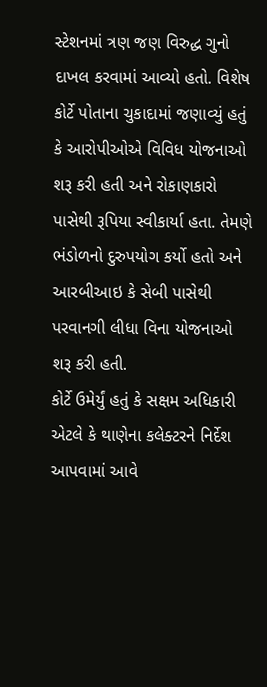સ્ટેશનમાં ત્રણ જણ વિરુદ્ધ ગુનો દાખલ કરવામાં આવ્યો હતો. વિશેષ કોર્ટે પોતાના ચુકાદામાં જણાવ્યું હતું કે આરોપીઓએ વિવિધ યોજનાઓ શરૂ કરી હતી અને રોકાણકારો પાસેથી રૂપિયા સ્વીકાર્યા હતા. તેમણે ભંડોળનો દુરુપયોગ કર્યો હતો અને આરબીઆઇ કે સેબી પાસેથી પરવાનગી લીધા વિના યોજનાઓ શરૂ કરી હતી.
કોર્ટે ઉમેર્યું હતું કે સક્ષમ અધિકારી એટલે કે થાણેના કલેક્ટરને નિર્દેશ આપવામાં આવે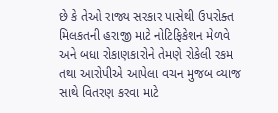છે કે તેઓ રાજ્ય સરકાર પાસેથી ઉપરોક્ત મિલકતની હરાજી માટે નોટિફિકેશન મેળવે અને બધા રોકાણકારોને તેમણે રોકેલી રકમ તથા આરોપીએ આપેલા વચન મુજબ વ્યાજ સાથે વિતરણ કરવા માટે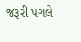જરૂરી પગલે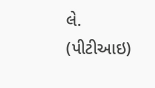લે. (પીટીઆઇ)